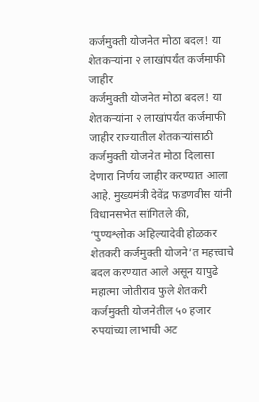कर्जमुक्ती योजनेत मोठा बदल! या शेतकऱ्यांना २ लाखांपर्यंत कर्जमाफी जाहीर
कर्जमुक्ती योजनेत मोठा बदल! या शेतकऱ्यांना २ लाखांपर्यंत कर्जमाफी जाहीर राज्यातील शेतकऱ्यांसाठी कर्जमुक्ती योजनेत मोठा दिलासा देणारा निर्णय जाहीर करण्यात आला आहे. मुख्यमंत्री देवेंद्र फडणवीस यांनी विधानसभेत सांगितले की, ‘पुण्यश्लोक अहिल्यादेवी होळकर शेतकरी कर्जमुक्ती योजने’त महत्त्वाचे बदल करण्यात आले असून यापुढे महात्मा जोतीराव फुले शेतकरी कर्जमुक्ती योजनेतील ५० हजार रुपयांच्या लाभाची अट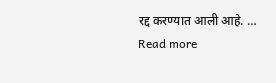रद्द करण्यात आली आहे. … Read more